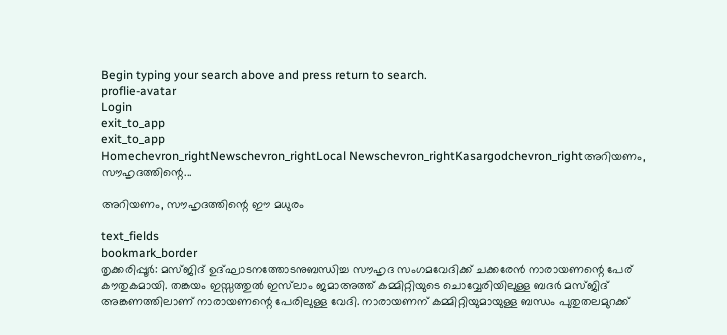Begin typing your search above and press return to search.
proflie-avatar
Login
exit_to_app
exit_to_app
Homechevron_rightNewschevron_rightLocal Newschevron_rightKasargodchevron_rightഅറിയണം, സൗഹൃദത്തിന്റെ...

അറിയണം, സൗഹൃദത്തിന്റെ ഈ മധുരം

text_fields
bookmark_border
തൃക്കരിപ്പൂർ: മസ്ജിദ് ഉദ്ഘാടനത്തോടനുബന്ധിച്ച സൗഹൃദ സംഗമവേദിക്ക് ചക്കരേൻ നാരായണന്റെ പേര് കൗതുകമായി. തങ്കയം ഇസ്സത്തുൽ ഇസ്‍ലാം ജമാഅത്ത് കമ്മിറ്റിയുടെ ചൊവ്വേരിയിലുള്ള ബദർ മസ്ജിദ് അങ്കണത്തിലാണ് നാരായണന്റെ പേരിലുള്ള വേദി. നാരായണന് കമ്മിറ്റിയുമായുള്ള ബന്ധം പുതുതലമുറക്ക്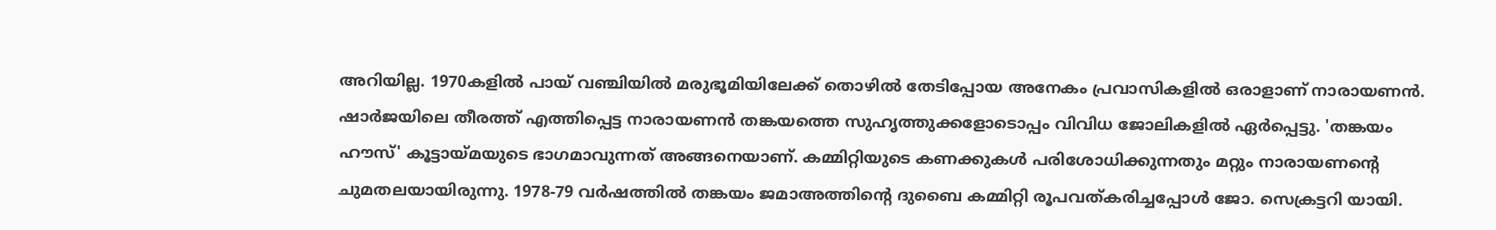അറിയില്ല. 1970കളിൽ പായ് വഞ്ചിയിൽ മരുഭൂമിയിലേക്ക് തൊഴിൽ തേടിപ്പോയ അനേകം പ്രവാസികളിൽ ഒരാളാണ് നാരായണൻ. ഷാർജയിലെ തീരത്ത് എത്തിപ്പെട്ട നാരായണൻ തങ്കയത്തെ സുഹൃത്തുക്കളോടൊപ്പം വിവിധ ജോലികളിൽ ഏർപ്പെട്ടു. 'തങ്കയം ഹൗസ്' കൂട്ടായ്മയുടെ ഭാഗമാവുന്നത് അങ്ങനെയാണ്. കമ്മിറ്റിയുടെ കണക്കുകൾ പരിശോധിക്കുന്നതും മറ്റും നാരായണന്റെ ചുമതലയായിരുന്നു. 1978-79 വർഷത്തിൽ തങ്കയം ജമാഅത്തിന്റെ ദുബൈ കമ്മിറ്റി രൂപവത്കരിച്ചപ്പോൾ ജോ. സെക്രട്ടറി യായി.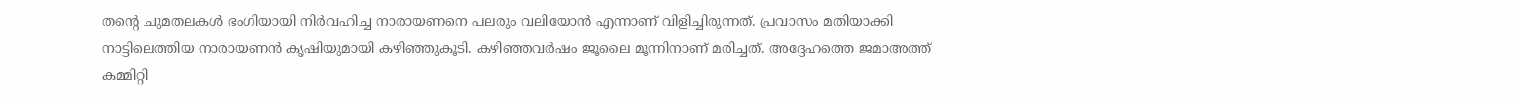തന്റെ ചുമതലകൾ ഭംഗിയായി നിർവഹിച്ച നാരായണനെ പലരും വലിയോൻ എന്നാണ് വിളിച്ചിരുന്നത്. പ്രവാസം മതിയാക്കി നാട്ടിലെത്തിയ നാരായണൻ കൃഷിയുമായി കഴിഞ്ഞുകൂടി. കഴിഞ്ഞവർഷം ജൂലൈ മൂന്നിനാണ് മരിച്ചത്. അദ്ദേഹത്തെ ജമാഅത്ത് കമ്മിറ്റി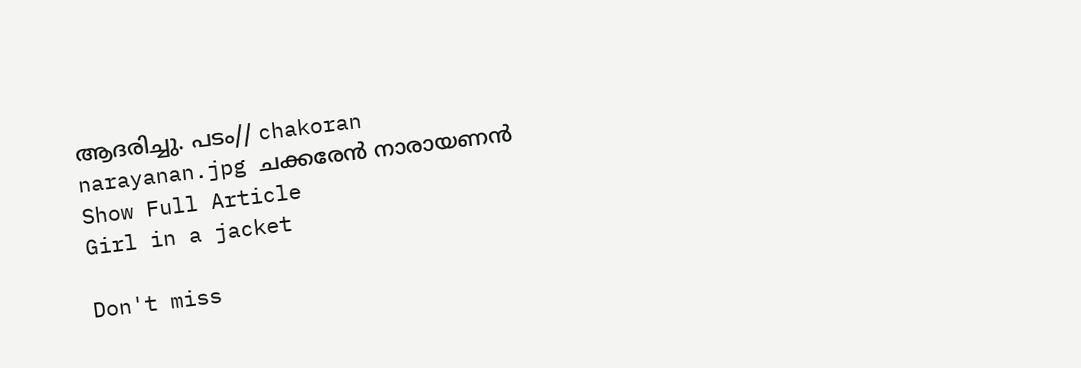ആദരിച്ചു. പടം// chakoran narayanan.jpg ചക്കരേൻ നാരായണൻ
Show Full Article
Girl in a jacket

Don't miss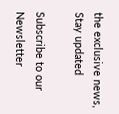the exclusive news, Stay updated

Subscribe to our Newsletter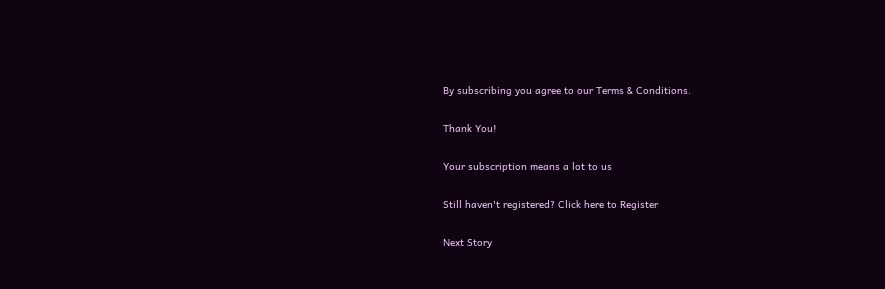By subscribing you agree to our Terms & Conditions.

Thank You!

Your subscription means a lot to us

Still haven't registered? Click here to Register

Next Story